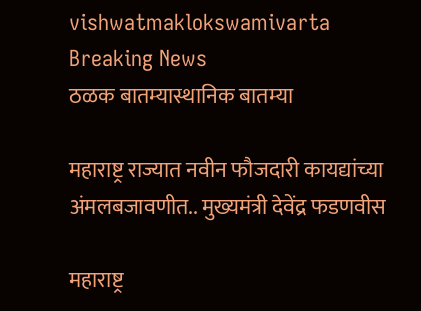vishwatmaklokswamivarta
Breaking News
ठळक बातम्यास्थानिक बातम्या

महाराष्ट्र राज्यात नवीन फौजदारी कायद्यांच्या अंमलबजावणीत.. मुख्यमंत्री देवेंद्र फडणवीस

महाराष्ट्र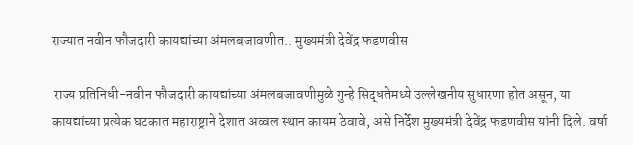राज्यात नवीन फौजदारी कायद्यांच्या अंमलबजावणीत.. मुख्यमंत्री देवेंद्र फडणवीस

 राज्य प्रतिनिधी-नवीन फौजदारी कायद्यांच्या अंमलबजावणीमुळे गुन्हे सिद्धतेमध्ये उल्लेखनीय सुधारणा होत असून, या कायद्यांच्या प्रत्येक घटकात महाराष्ट्राने देशात अव्वल स्थान कायम ठेवावे, असे निर्देश मुख्यमंत्री देवेंद्र फडणवीस यांनी दिले. वर्षा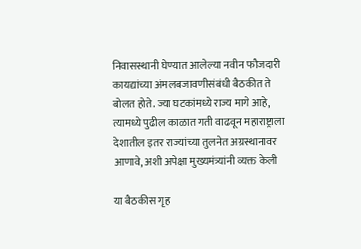निवासस्थानी घेण्यात आलेल्या नवीन फौजदारी कायद्यांच्या अंमलबजावणीसंबंधी बैठकीत ते बोलत होते. ज्या घटकांमध्ये राज्य मागे आहे, त्यामध्ये पुढील काळात गती वाढवून महाराष्ट्राला देशातील इतर राज्यांच्या तुलनेत अग्रस्थानावर आणावे, अशी अपेक्षा मुख्यमंत्र्यांनी व्यक्त केली

या बैठकीस गृह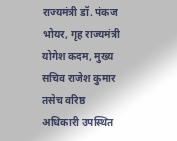राज्यमंत्री डॉ. पंकज भोयर, गृह राज्यमंत्री योगेश कदम, मुख्य सचिव राजेश कुमार तसेच वरिष्ठ अधिकारी उपस्थित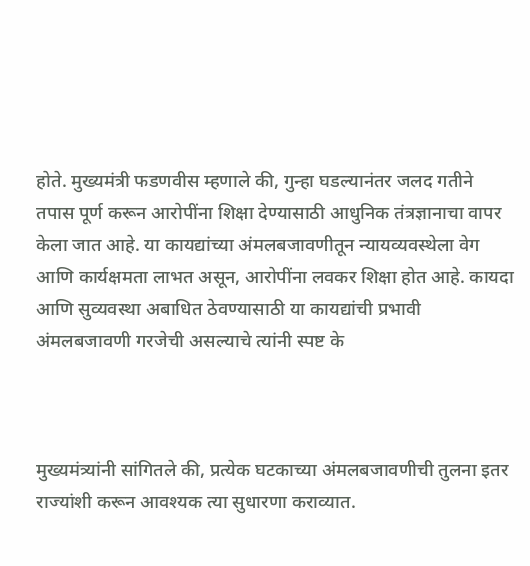होते. मुख्यमंत्री फडणवीस म्हणाले की, गुन्हा घडल्यानंतर जलद गतीने तपास पूर्ण करून आरोपींना शिक्षा देण्यासाठी आधुनिक तंत्रज्ञानाचा वापर केला जात आहे. या कायद्यांच्या अंमलबजावणीतून न्यायव्यवस्थेला वेग आणि कार्यक्षमता लाभत असून, आरोपींना लवकर शिक्षा होत आहे. कायदा आणि सुव्यवस्था अबाधित ठेवण्यासाठी या कायद्यांची प्रभावी अंमलबजावणी गरजेची असल्याचे त्यांनी स्पष्ट के



मुख्यमंत्र्यांनी सांगितले की, प्रत्येक घटकाच्या अंमलबजावणीची तुलना इतर राज्यांशी करून आवश्यक त्या सुधारणा कराव्यात.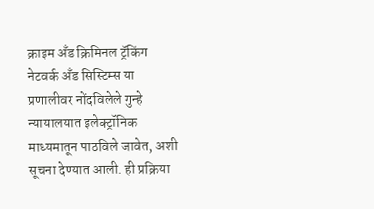क्राइम अँड क्रिमिनल ट्रॅकिंग नेटवर्क अँड सिस्टिम्स या प्रणालीवर नोंदविलेले गुन्हे न्यायालयात इलेक्ट्रॉनिक माध्यमातून पाठविले जावेत, अशी सूचना देण्यात आली. ही प्रक्रिया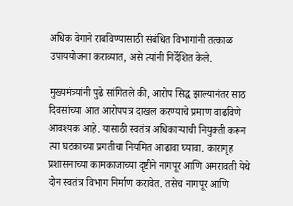अधिक वेगाने राबविण्यासाठी संबंधित विभागांनी तत्काळ उपाययोजना कराव्यात, असे त्यांनी निर्देशित केले.

मुख्यमंत्र्यांनी पुढे सांगितले की, आरोप सिद्ध झाल्यानंतर साठ दिवसांच्या आत आरोपपत्र दाखल करण्याचे प्रमाण वाढविणे आवश्यक आहे. यासाठी स्वतंत्र अधिकाऱ्याची नियुक्ती करून त्या घटकाच्या प्रगतीचा नियमित आढावा घ्यावा. कारागृह प्रशासनाच्या कामकाजाच्या दृष्टीने नागपूर आणि अमरावती येथे दोन स्वतंत्र विभाग निर्माण करावेत. तसेच नागपूर आणि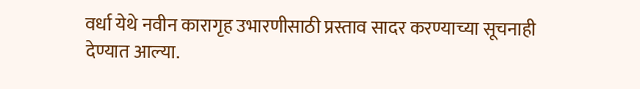वर्धा येथे नवीन कारागृह उभारणीसाठी प्रस्ताव सादर करण्याच्या सूचनाही देण्यात आल्या.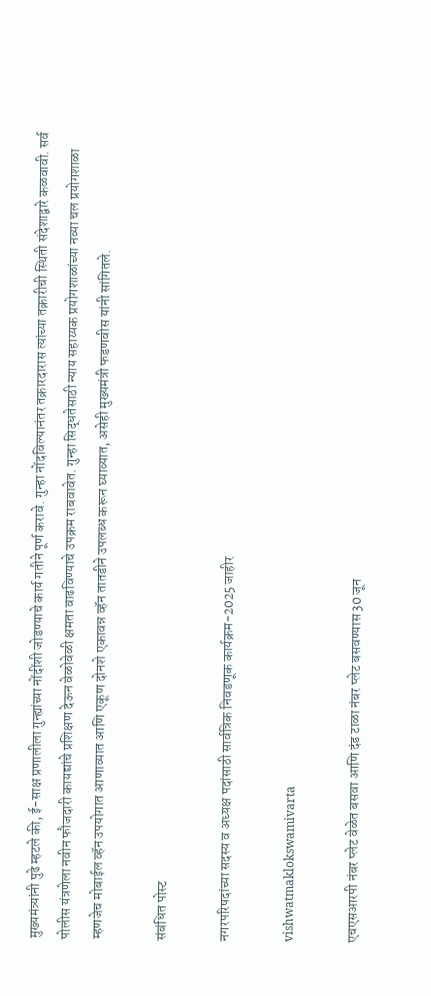मुख्यमंत्र्यांनी पुढे म्हटले की, ई-साक्ष प्रणालीला गुन्ह्यांच्या नोंदींशी जोडण्याचे कार्य गतीने पूर्ण करावे. गुन्हा नोंदविल्यानंतर तक्रारदारास त्यांच्या तक्रारीची स्थिती संदेशाद्वारे कळवावी. सर्व पोलीस यंत्रणेला नवीन फौजदारी कायद्यांचे प्रशिक्षण देऊन वेळोवेळी क्षमता वाढविण्याचे उपक्रम राबवावेत. गुन्हा सिद्धतेसाठी न्याय सहाय्यक प्रयोगशाळांच्या नव्या चल प्रयोगशाळा म्हणजेच मोबाईल व्हॅन उपयोगात आणाव्यात आणि एकूण दोनशे एकावन्न व्हॅन तातडीने उपलब्ध करून घ्याव्यात, असेही मुख्यमंत्री फडणवीस यांनी सांगितले.

संबंधित पोस्ट

नगरपरिषदांच्या सदस्य व अध्यक्ष पदांसाठी सार्वत्रिक निवडणूक कार्यक्रम-2025 जाहीर

vishwatmaklokswamivarta

एचएसआरपी नंबर प्लेट वेळेत बसवा आणि दंड टाळा नंबर प्लेट बसवण्यास 30 जून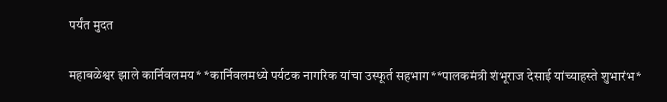पर्यंत मुदत

महाबळेश्वर झाले कार्निवलमय* *कार्निवलमध्ये पर्यटक नागरिक यांचा उस्फूर्त सहभाग**पालकमंत्री शंभूराज देसाई यांच्याहस्ते शुभारंभ*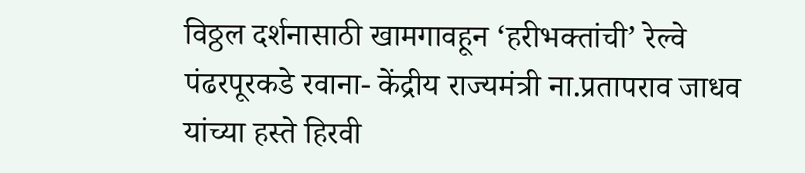विठ्ठल दर्शनासाठी खामगावहून ‘हरीभक्तांची’ रेल्वे पंढरपूरकडे रवाना- केंद्रीय राज्यमंत्री ना.प्रतापराव जाधव यांच्या हस्ते हिरवी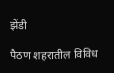झेंडी

पैठण शहरातील विविध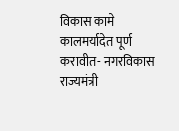विकास कामे कालमर्यादेत पूर्ण करावीत- नगरविकास राज्यमंत्री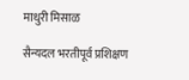माधुरी मिसाळ

सैन्यदल भरतीपूर्व प्रशिक्षण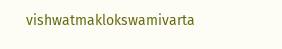vishwatmaklokswamivarta